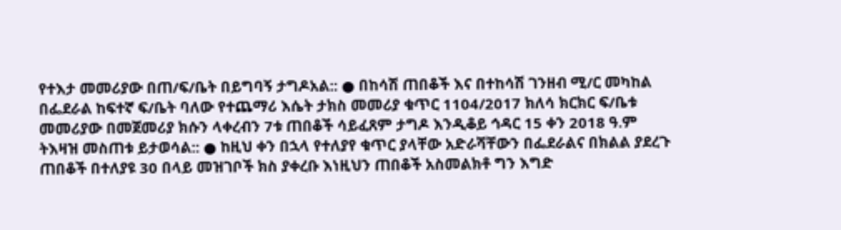የተእታ መመሪያው በጠ/ፍ/ቤት በይግባኝ ታግዶአል:: ● በከሳሽ ጠበቆች እና በተከሳሽ ገንዘብ ሚ/ር መካከል በፌደራል ከፍተኛ ፍ/ቤት ባለው የተጨማሪ እሴት ታክስ መመሪያ ቁጥር 1104/2017 ክለሳ ክርክር ፍ/ቤቱ መመሪያው በመጀመሪያ ክሱን ላቀረብን 7ቱ ጠበቆች ሳይፈጸም ታግዶ እንዲቆይ ኅዳር 15 ቀን 2018 ዓ.ም ትእዛዝ መስጠቱ ይታወሳል:: ● ከዚህ ቀን በኋላ የተለያየ ቁጥር ያላቸው አድራሻቸውን በፌደራልና በክልል ያደረጉ ጠበቆች በተለያዩ 30 በላይ መዝገቦች ክስ ያቀረቡ እነዚህን ጠበቆች አስመልክቶ ግን እግድ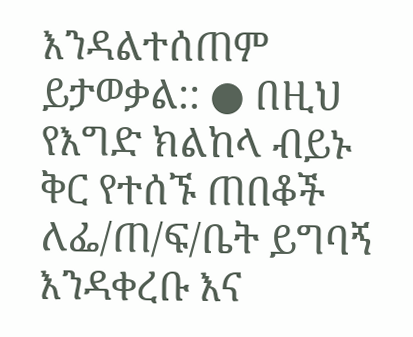እንዳልተሰጠም ይታወቃል:: ● በዚህ የእግድ ክልከላ ብይኑ ቅር የተሰኙ ጠበቆች ለፌ/ጠ/ፍ/ቤት ይግባኝ እንዳቀረቡ እና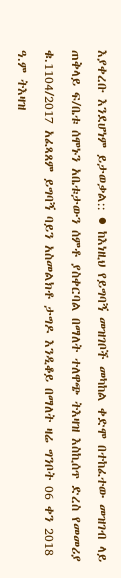እያቀረቡ እንደሆነም ይታወቃል:: ● ከእነዚህ የይግባኝ መዝገቦች መካከል ቀድሞ በተከፈተው መዝገብ ላይ ጠቅላይ ፍ/ቤቱ ሰሞኑን አቤቱታውን ሰምቶ ያስቀርባል በማለት ተለዋጭ ትእዛዝ እስኪሰጥ ድረስ የመመሪያ ቁ.1104/2017 አፈጻጸም ይግባኝ ባይን አስመልክቶ ታግዶ እንዲቆይ በማለት ዛሬ ግንቦት 06 ቀን 2018 ዓ.ም ትእዛዝ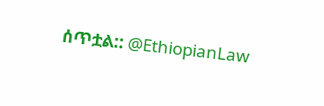ሰጥቷል:: @EthiopianLaw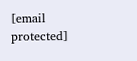[email protected]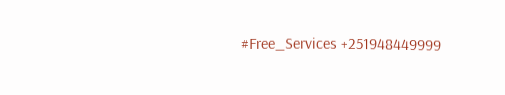#Free_Services +251948449999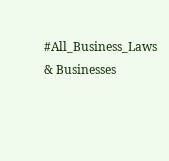#All_Business_Laws & Businesses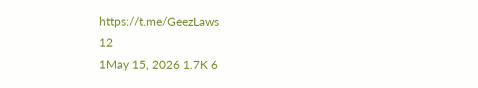https://t.me/GeezLaws
12
1May 15, 2026 1.7K 6